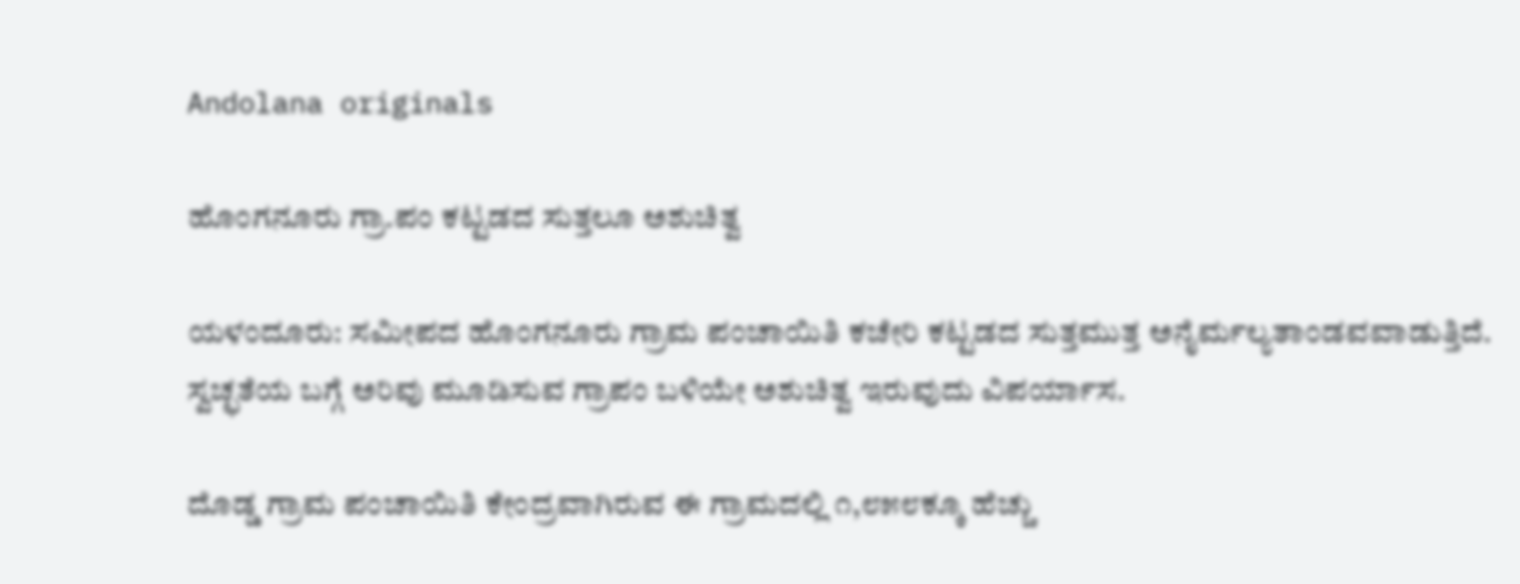Andolana originals

ಹೊಂಗನೂರು ಗ್ರಾ.ಪಂ ಕಟ್ಟಡದ ಸುತ್ತಲೂ ಅಶುಚಿತ್ವ

ಯಳಂದೂರು: ಸಮೀಪದ ಹೊಂಗನೂರು ಗ್ರಾಮ ಪಂಚಾಯಿತಿ ಕಚೇರಿ ಕಟ್ಟಡದ ಸುತ್ತಮುತ್ತ ಅನೈರ್ಮಲ್ಯತಾಂಡವವಾಡುತ್ತಿದೆ. ಸ್ವಚ್ಛತೆಯ ಬಗ್ಗೆ ಅರಿವು ಮೂಡಿಸುವ ಗ್ರಾಪಂ ಬಳಿಯೇ ಅಶುಚಿತ್ವ ಇರುವುದು ವಿಪರ್ಯಾಸ.

ದೊಡ್ಡ ಗ್ರಾಮ ಪಂಚಾಯಿತಿ ಕೇಂದ್ರವಾಗಿರುವ ಈ ಗ್ರಾಮದಲ್ಲಿ ೧,೮೫೮ಕ್ಕೂ ಹೆಚ್ಚು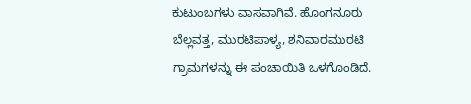ಕುಟುಂಬಗಳು ವಾಸವಾಗಿವೆ. ಹೊಂಗನೂರು ಬೆಲ್ಲವತ್ತ, ಮುರಟಿಪಾಳ್ಯ, ಶನಿವಾರಮುರಟಿ ಗ್ರಾಮಗಳನ್ನು ಈ ಪಂಚಾಯಿತಿ ಒಳಗೊಂಡಿದೆ.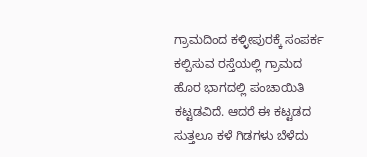ಗ್ರಾಮದಿಂದ ಕಳ್ಳೀಪುರಕ್ಕೆ ಸಂಪರ್ಕ ಕಲ್ಪಿಸುವ ರಸ್ತೆಯಲ್ಲಿ ಗ್ರಾಮದ ಹೊರ ಭಾಗದಲ್ಲಿ ಪಂಚಾಯಿತಿ ಕಟ್ಟಡವಿದೆ. ಆದರೆ ಈ ಕಟ್ಟಡದ ಸುತ್ತಲೂ ಕಳೆ ಗಿಡಗಳು ಬೆಳೆದು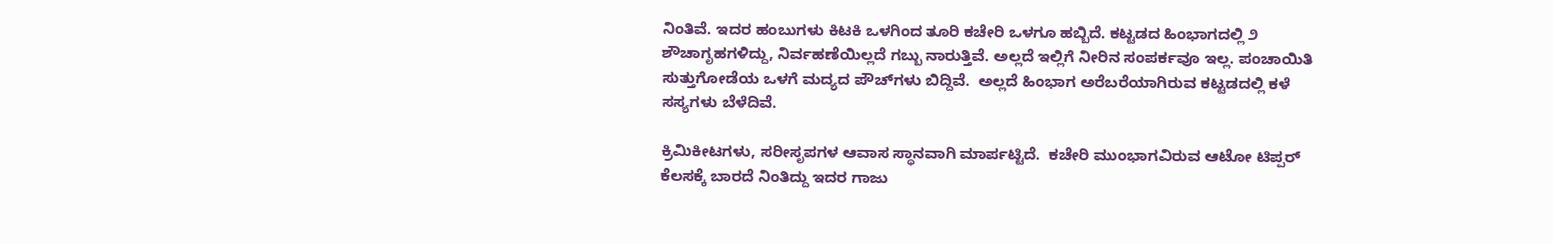ನಿಂತಿವೆ. ಇದರ ಹಂಬುಗಳು ಕಿಟಕಿ ಒಳಗಿಂದ ತೂರಿ ಕಚೇರಿ ಒಳಗೂ ಹಬ್ಬಿದೆ. ಕಟ್ಟಡದ ಹಿಂಭಾಗದಲ್ಲಿ ೨ ಶೌಚಾಗೃಹಗಳಿದ್ದು, ನಿರ್ವಹಣೆಯಿಲ್ಲದೆ ಗಬ್ಬು ನಾರುತ್ತಿವೆ. ಅಲ್ಲದೆ ಇಲ್ಲಿಗೆ ನೀರಿನ ಸಂಪರ್ಕವೂ ಇಲ್ಲ. ಪಂಚಾಯಿತಿ ಸುತ್ತುಗೋಡೆಯ ಒಳಗೆ ಮದ್ಯದ ಪೌಚ್‌ಗಳು ಬಿದ್ದಿವೆ.  ಅಲ್ಲದೆ ಹಿಂಭಾಗ ಅರೆಬರೆಯಾಗಿರುವ ಕಟ್ಟಡದಲ್ಲಿ ಕಳೆ ಸಸ್ಯಗಳು ಬೆಳೆದಿವೆ.

ಕ್ರಿಮಿಕೀಟಗಳು, ಸರೀಸೃಪಗಳ ಆವಾಸ ಸ್ಥಾನವಾಗಿ ಮಾರ್ಪಟ್ಟಿದೆ.  ಕಚೇರಿ ಮುಂಭಾಗವಿರುವ ಆಟೋ ಟಿಪ್ಪರ್ ಕೆಲಸಕ್ಕೆ ಬಾರದೆ ನಿಂತಿದ್ದು ಇದರ ಗಾಜು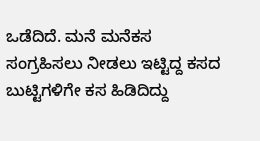ಒಡೆದಿದೆ. ಮನೆ ಮನೆಕಸ ಸಂಗ್ರಹಿಸಲು ನೀಡಲು ಇಟ್ಟಿದ್ದ ಕಸದ ಬುಟ್ಟಿಗಳಿಗೇ ಕಸ ಹಿಡಿದಿದ್ದು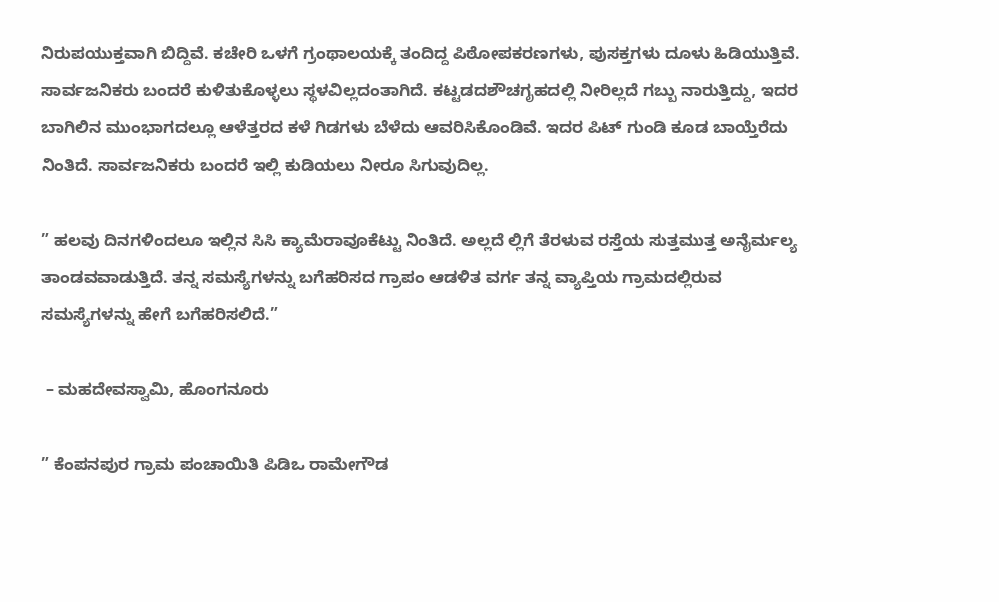ನಿರುಪಯುಕ್ತವಾಗಿ ಬಿದ್ದಿವೆ. ಕಚೇರಿ ಒಳಗೆ ಗ್ರಂಥಾಲಯಕ್ಕೆ ತಂದಿದ್ದ ಪಿಠೋಪಕರಣಗಳು, ಪುಸಕ್ತಗಳು ದೂಳು ಹಿಡಿಯುತ್ತಿವೆ. ಸಾರ್ವಜನಿಕರು ಬಂದರೆ ಕುಳಿತುಕೊಳ್ಳಲು ಸ್ಥಳವಿಲ್ಲದಂತಾಗಿದೆ. ಕಟ್ಟಡದಶೌಚಗೃಹದಲ್ಲಿ ನೀರಿಲ್ಲದೆ ಗಬ್ಬು ನಾರುತ್ತಿದ್ದು, ಇದರ ಬಾಗಿಲಿನ ಮುಂಭಾಗದಲ್ಲೂ ಆಳೆತ್ತರದ ಕಳೆ ಗಿಡಗಳು ಬೆಳೆದು ಆವರಿಸಿಕೊಂಡಿವೆ. ಇದರ ಪಿಟ್ ಗುಂಡಿ ಕೂಡ ಬಾಯ್ತೆರೆದು ನಿಂತಿದೆ. ಸಾರ್ವಜನಿಕರು ಬಂದರೆ ಇಲ್ಲಿ ಕುಡಿಯಲು ನೀರೂ ಸಿಗುವುದಿಲ್ಲ.

” ಹಲವು ದಿನಗಳಿಂದಲೂ ಇಲ್ಲಿನ ಸಿಸಿ ಕ್ಯಾಮೆರಾವೂಕೆಟ್ಟು ನಿಂತಿದೆ. ಅಲ್ಲದೆ ಲ್ಲಿಗೆ ತೆರಳುವ ರಸ್ತೆಯ ಸುತ್ತಮುತ್ತ ಅನೈರ್ಮಲ್ಯ ತಾಂಡವವಾಡುತ್ತಿದೆ. ತನ್ನ ಸಮಸ್ಯೆಗಳನ್ನು ಬಗೆಹರಿಸದ ಗ್ರಾಪಂ ಆಡಳಿತ ವರ್ಗ ತನ್ನ ವ್ಯಾಪ್ತಿಯ ಗ್ರಾಮದಲ್ಲಿರುವ ಸಮಸ್ಯೆಗಳನ್ನು ಹೇಗೆ ಬಗೆಹರಿಸಲಿದೆ.”

 – ಮಹದೇವಸ್ವಾಮಿ, ಹೊಂಗನೂರು

” ಕೆಂಪನಪುರ ಗ್ರಾಮ ಪಂಚಾಯಿತಿ ಪಿಡಿಒ ರಾಮೇಗೌಡ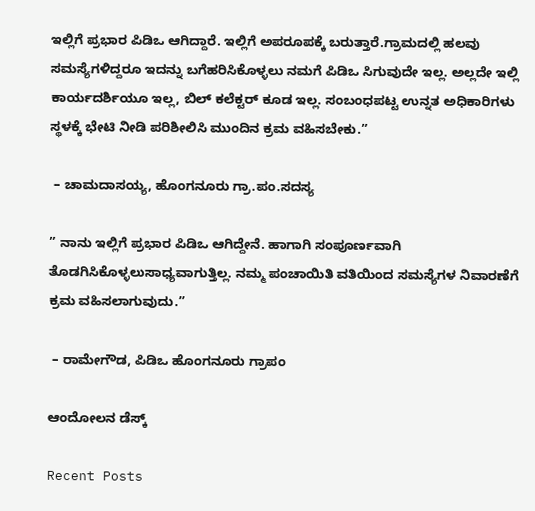ಇಲ್ಲಿಗೆ ಪ್ರಭಾರ ಪಿಡಿಒ ಆಗಿದ್ದಾರೆ. ಇಲ್ಲಿಗೆ ಅಪರೂಪಕ್ಕೆ ಬರುತ್ತಾರೆ.ಗ್ರಾಮದಲ್ಲಿ ಹಲವು ಸಮಸ್ಯೆಗಳಿದ್ದರೂ ಇದನ್ನು ಬಗೆಹರಿಸಿಕೊಳ್ಳಲು ನಮಗೆ ಪಿಡಿಒ ಸಿಗುವುದೇ ಇಲ್ಲ. ಅಲ್ಲದೇ ಇಲ್ಲಿ ಕಾರ್ಯದರ್ಶಿಯೂ ಇಲ್ಲ, ಬಿಲ್ ಕಲೆಕ್ಟರ್ ಕೂಡ ಇಲ್ಲ. ಸಂಬಂಧಪಟ್ಟ ಉನ್ನತ ಅಧಿಕಾರಿಗಳು ಸ್ಥಳಕ್ಕೆ ಭೇಟಿ ನೀಡಿ ಪರಿಶೀಲಿಸಿ ಮುಂದಿನ ಕ್ರಮ ವಹಿಸಬೇಕು.”

 – ಚಾಮದಾಸಯ್ಯ, ಹೊಂಗನೂರು ಗ್ರಾ.ಪಂ.ಸದಸ್ಯ

” ನಾನು ಇಲ್ಲಿಗೆ ಪ್ರಭಾರ ಪಿಡಿಒ ಆಗಿದ್ದೇನೆ. ಹಾಗಾಗಿ ಸಂಪೂರ್ಣವಾಗಿ ತೊಡಗಿಸಿಕೊಳ್ಳಲುಸಾಧ್ಯವಾಗುತ್ತಿಲ್ಲ. ನಮ್ಮ ಪಂಚಾಯಿತಿ ವತಿಯಿಂದ ಸಮಸ್ಯೆಗಳ ನಿವಾರಣೆಗೆ ಕ್ರಮ ವಹಿಸಲಾಗುವುದು.”

 – ರಾಮೇಗೌಡ, ಪಿಡಿಒ ಹೊಂಗನೂರು ಗ್ರಾಪಂ

ಆಂದೋಲನ ಡೆಸ್ಕ್

Recent Posts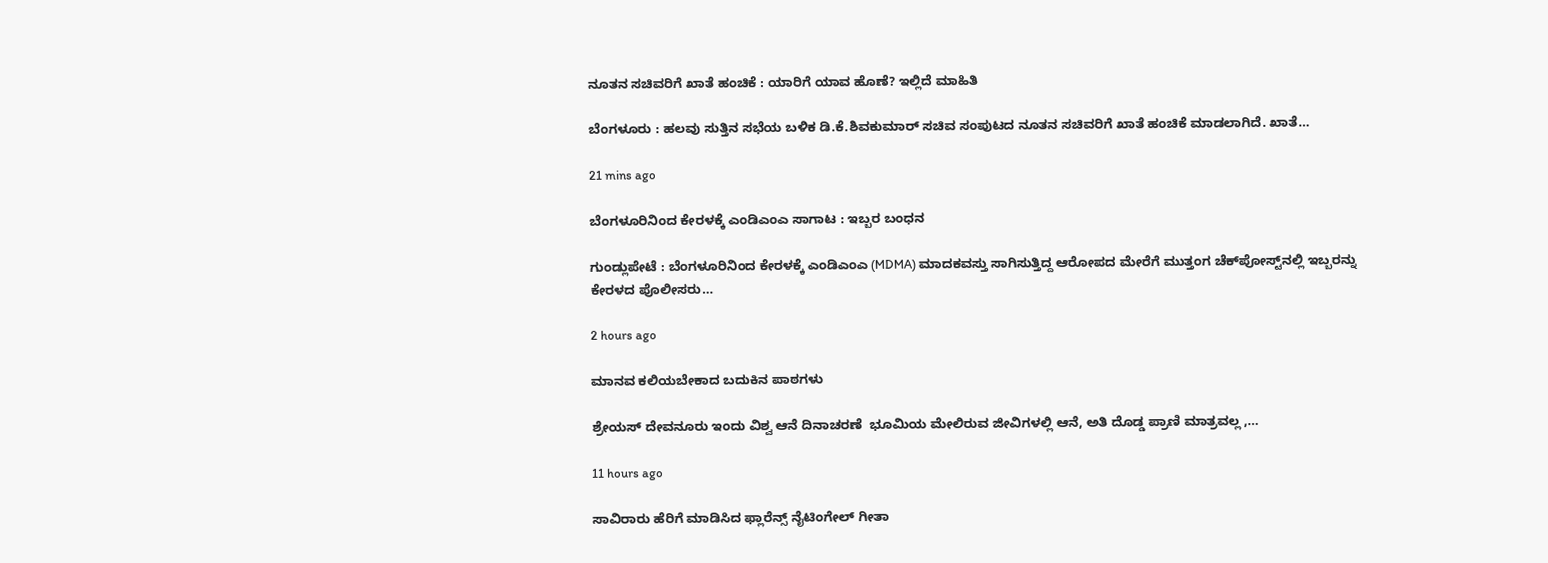ನೂತನ ಸಚಿವರಿಗೆ ಖಾತೆ ಹಂಚಿಕೆ : ಯಾರಿಗೆ ಯಾವ ಹೊಣೆ? ಇಲ್ಲಿದೆ ಮಾಹಿತಿ

ಬೆಂಗಳೂರು : ಹಲವು ಸುತ್ತಿನ ಸಭೆಯ ಬಳಿಕ ಡಿ.ಕೆ.ಶಿವಕುಮಾರ್ ಸಚಿವ ಸಂಪುಟದ ನೂತನ ಸಚಿವರಿಗೆ ಖಾತೆ ಹಂಚಿಕೆ ಮಾಡಲಾಗಿದೆ. ಖಾತೆ…

21 mins ago

ಬೆಂಗಳೂರಿನಿಂದ ಕೇರಳಕ್ಕೆ ಎಂಡಿಎಂಎ ಸಾಗಾಟ : ಇಬ್ಬರ ಬಂಧನ

ಗುಂಡ್ಲುಪೇಟೆ : ಬೆಂಗಳೂರಿನಿಂದ ಕೇರಳಕ್ಕೆ ಎಂಡಿಎಂಎ (MDMA) ಮಾದಕವಸ್ತು ಸಾಗಿಸುತ್ತಿದ್ದ ಆರೋಪದ ಮೇರೆಗೆ ಮುತ್ತಂಗ ಚೆಕ್‌ಪೋಸ್ಟ್‌ನಲ್ಲಿ ಇಬ್ಬರನ್ನು ಕೇರಳದ ಪೊಲೀಸರು…

2 hours ago

ಮಾನವ ಕಲಿಯಬೇಕಾದ ಬದುಕಿನ ಪಾಠಗಳು

ಶ್ರೇಯಸ್ ದೇವನೂರು ಇಂದು ವಿಶ್ವ ಆನೆ ದಿನಾಚರಣೆ  ಭೂಮಿಯ ಮೇಲಿರುವ ಜೀವಿಗಳಲ್ಲಿ ಆನೆ, ಅತಿ ದೊಡ್ಡ ಪ್ರಾಣಿ ಮಾತ್ರವಲ್ಲ ,…

11 hours ago

ಸಾವಿರಾರು ಹೆರಿಗೆ ಮಾಡಿಸಿದ ಫ್ಲಾರೆನ್ಸ್ ನೈಟಿಂಗೇಲ್ ಗೀತಾ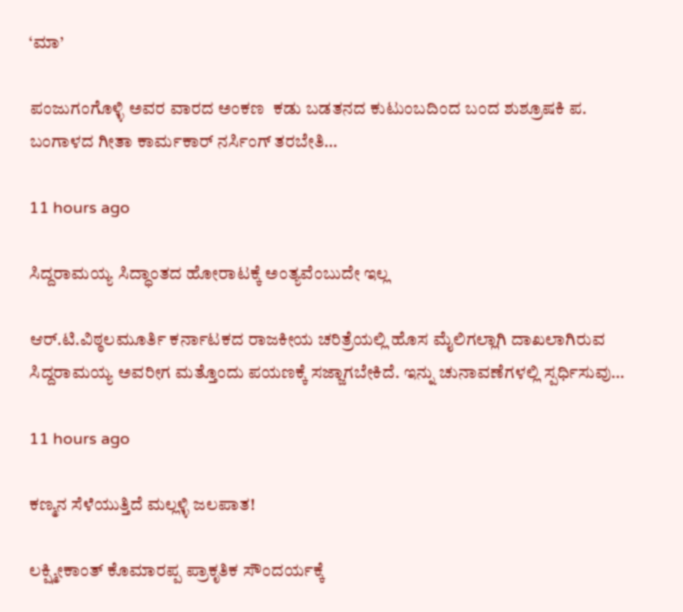‘ಮಾ’

ಪಂಜುಗಂಗೊಳ್ಳಿ ಅವರ ವಾರದ ಅಂಕಣ  ಕಡು ಬಡತನದ ಕುಟುಂಬದಿಂದ ಬಂದ ಶುಶ್ರೂಷಕಿ ಪ. ಬಂಗಾಳದ ಗೀತಾ ಕಾರ್ಮಕಾರ್ ನರ್ಸಿಂಗ್ ತರಬೇತಿ…

11 hours ago

ಸಿದ್ದರಾಮಯ್ಯ ಸಿದ್ಧಾಂತದ ಹೋರಾಟಕ್ಕೆ ಅಂತ್ಯವೆಂಬುದೇ ಇಲ್ಲ

ಆರ್.ಟಿ.ವಿಠ್ಠಲಮೂರ್ತಿ ಕರ್ನಾಟಕದ ರಾಜಕೀಯ ಚರಿತ್ರೆಯಲ್ಲಿ ಹೊಸ ಮೈಲಿಗಲ್ಲಾಗಿ ದಾಖಲಾಗಿರುವ ಸಿದ್ದರಾಮಯ್ಯ ಅವರೀಗ ಮತ್ತೊಂದು ಪಯಣಕ್ಕೆ ಸಜ್ಜಾಗಬೇಕಿದೆ. ಇನ್ನು ಚುನಾವಣೆಗಳಲ್ಲಿ ಸ್ಪರ್ಧಿಸುವು…

11 hours ago

ಕಣ್ಮನ ಸೆಳೆಯುತ್ತಿದೆ ಮಲ್ಲಳ್ಳಿ ಜಲಪಾತ!

ಲಕ್ಷ್ಮೀಕಾಂತ್ ಕೊಮಾರಪ್ಪ ಪ್ರಾಕೃತಿಕ ಸೌಂದರ್ಯಕ್ಕೆ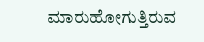ಮಾರುಹೋಗುತ್ತಿರುವ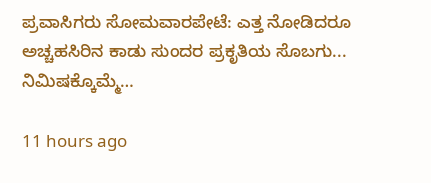ಪ್ರವಾಸಿಗರು ಸೋಮವಾರಪೇಟೆ: ಎತ್ತ ನೋಡಿದರೂ ಅಚ್ಚಹಸಿರಿನ ಕಾಡು ಸುಂದರ ಪ್ರಕೃತಿಯ ಸೊಬಗು... ನಿಮಿಷಕ್ಕೊಮ್ಮೆ…

11 hours ago